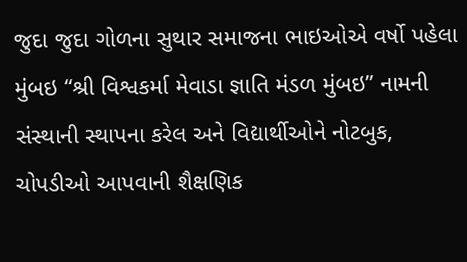જુદા જુદા ગોળના સુથાર સમાજના ભાઇઓએ વર્ષો પહેલા મુંબઇ “શ્રી વિશ્વકર્મા મેવાડા જ્ઞાતિ મંડળ મુંબઇ” નામની સંસ્થાની સ્થાપના કરેલ અને વિદ્યાર્થીઓને નોટબુક, ચોપડીઓ આપવાની શૈક્ષણિક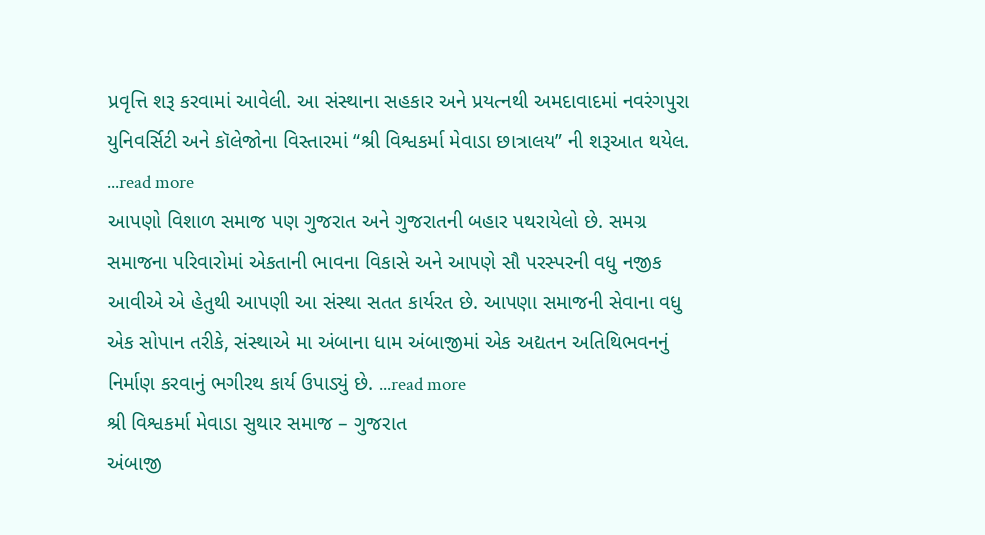પ્રવૃત્તિ શરૂ કરવામાં આવેલી. આ સંસ્થાના સહકાર અને પ્રયત્નથી અમદાવાદમાં નવરંગપુરા યુનિવર્સિટી અને કૉલેજોના વિસ્તારમાં “શ્રી વિશ્વકર્મા મેવાડા છાત્રાલય” ની શરૂઆત થયેલ. ...read more
આપણો વિશાળ સમાજ પણ ગુજરાત અને ગુજરાતની બહાર પથરાયેલો છે. સમગ્ર સમાજના પરિવારોમાં એકતાની ભાવના વિકાસે અને આપણે સૌ પરસ્પરની વધુ નજીક આવીએ એ હેતુથી આપણી આ સંસ્થા સતત કાર્યરત છે. આપણા સમાજની સેવાના વધુ એક સોપાન તરીકે, સંસ્થાએ મા અંબાના ધામ અંબાજીમાં એક અદ્યતન અતિથિભવનનું નિર્માણ કરવાનું ભગીરથ કાર્ય ઉપાડ્યું છે. ...read more
શ્રી વિશ્વકર્મા મેવાડા સુથાર સમાજ – ગુજરાત
અંબાજી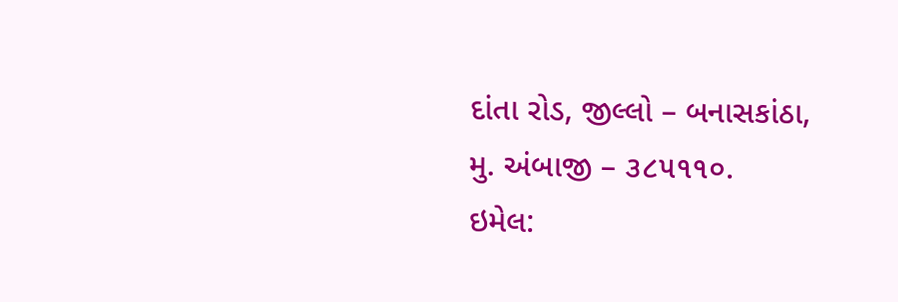દાંતા રોડ, જીલ્લો – બનાસકાંઠા, મુ. અંબાજી – ૩૮૫૧૧૦.
ઇમેલ: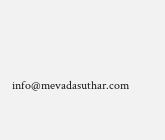info@mevadasuthar.com